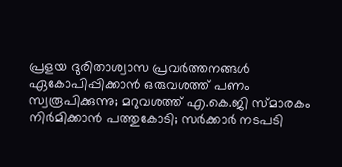പ്രളയ ദുരിതാശ്വാസ പ്രവര്‍ത്തനങ്ങള്‍ ഏകോപിപ്പിക്കാൻ ഒരുവശത്ത് പണം സ്വരൂപിക്കുന്നു; മറുവശത്ത് എ.കെ.ജി സ്മാരകം നിർമിക്കാൻ പത്തുകോടി; സർക്കാർ നടപടി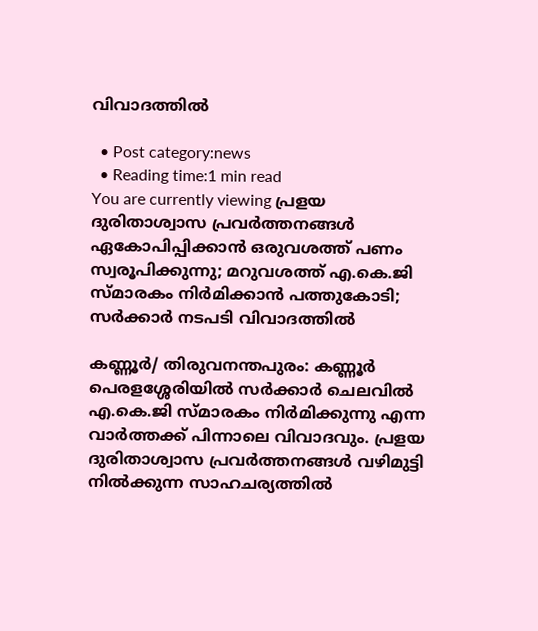വിവാദത്തിൽ

  • Post category:news
  • Reading time:1 min read
You are currently viewing പ്രളയ ദുരിതാശ്വാസ പ്രവര്‍ത്തനങ്ങള്‍ ഏകോപിപ്പിക്കാൻ ഒരുവശത്ത് പണം സ്വരൂപിക്കുന്നു; മറുവശത്ത് എ.കെ.ജി സ്മാരകം നിർമിക്കാൻ പത്തുകോടി; സർക്കാർ നടപടി വിവാദത്തിൽ

കണ്ണൂര്‍/ തിരുവനന്തപുരം: കണ്ണൂര്‍ പെരളശ്ശേരിയില്‍ സര്‍ക്കാര്‍ ചെലവില്‍ എ.കെ.ജി സ്മാരകം നിര്‍മിക്കുന്നു എന്ന വാർത്തക്ക് പിന്നാലെ വിവാദവും. പ്രളയ ദുരിതാശ്വാസ പ്രവര്‍ത്തനങ്ങള്‍ വഴിമുട്ടി നില്‍ക്കുന്ന സാഹചര്യത്തില്‍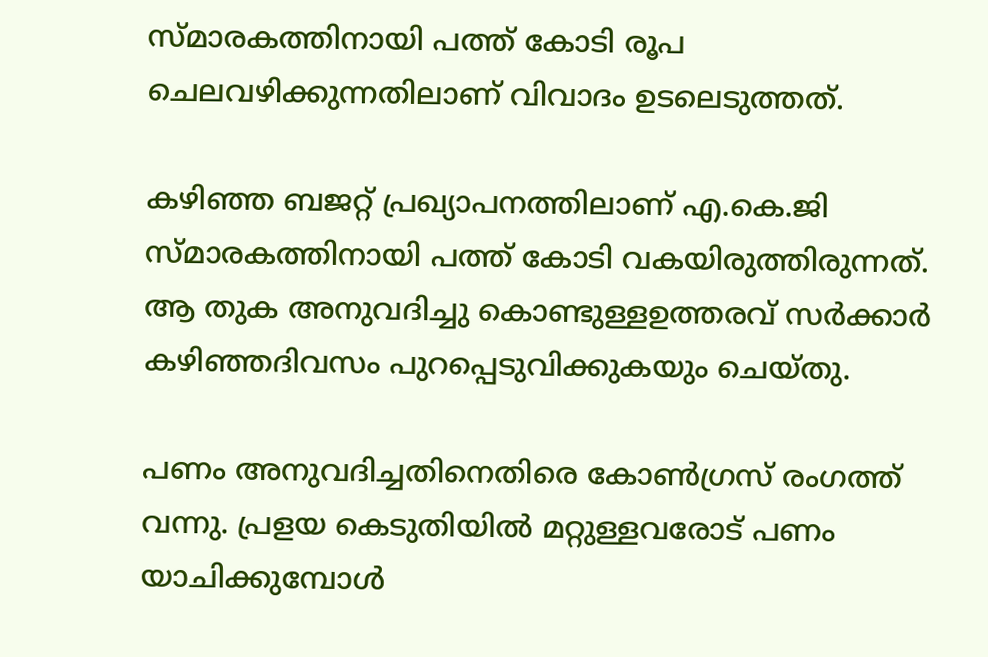സ്മാരകത്തിനായി പത്ത് കോടി രൂപ ചെലവഴിക്കുന്നതിലാണ് വിവാദം ഉടലെടുത്തത്.

കഴിഞ്ഞ ബജറ്റ് പ്രഖ്യാപനത്തിലാണ് എ.കെ.ജി സ്മാരകത്തിനായി പത്ത് കോടി വകയിരുത്തിരുന്നത്. ആ തുക അനുവദിച്ചു കൊണ്ടുള്ളഉത്തരവ് സര്‍ക്കാർ കഴിഞ്ഞദിവസം പുറപ്പെടുവിക്കുകയും ചെയ്തു.

പണം അനുവദിച്ചതിനെതിരെ കോൺഗ്രസ് രംഗത്ത് വന്നു. പ്രളയ കെടുതിയിൽ മറ്റുള്ളവരോട് പണം യാചിക്കുമ്പോൾ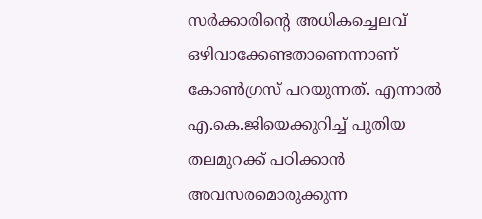സർക്കാരിന്റെ അധികച്ചെലവ് ഒഴിവാക്കേണ്ടതാണെന്നാണ് കോൺഗ്രസ് പറയുന്നത്. എന്നാൽ എ.കെ.ജിയെക്കുറിച്ച്‌ പുതിയ തലമുറക്ക് പഠിക്കാന്‍ അവസരമൊരുക്കുന്ന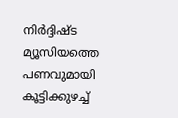നിര്‍ദ്ദിഷ്ട മ്യൂസിയത്തെ പണവുമായി കൂട്ടിക്കുഴച്ച്‌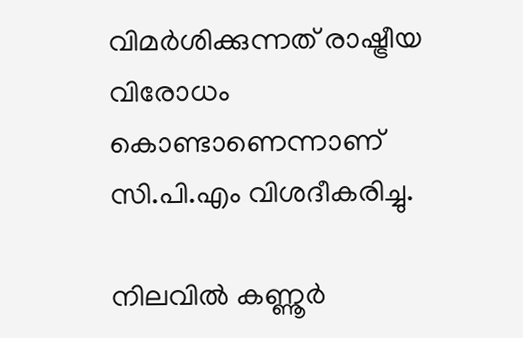വിമര്‍ശിക്കുന്നത് രാഷ്ട്രീയ വിരോധം കൊണ്ടാണെന്നാണ് സി.പി.എം വിശദീകരിച്ചു.

നിലവില്‍ കണ്ണൂര്‍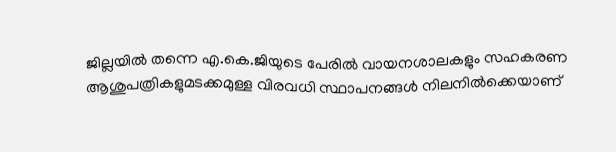ജില്ലയില്‍ തന്നെ എ.കെ.ജിയുടെ പേരില്‍ വായനശാലകളും സഹകരണ ആശുപത്രികളുമടക്കമുള്ള വിരവധി സ്ഥാപനങ്ങൾ നിലനിൽക്കെയാണ്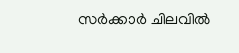സർക്കാർ ചിലവിൽ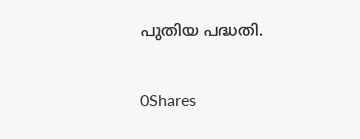പുതിയ പദ്ധതി.

0Shares